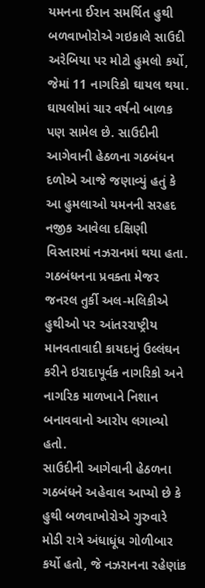યમનના ઈરાન સમર્થિત હુથી બળવાખોરોએ ગઇકાલે સાઉદી અરેબિયા પર મોટો હુમલો કર્યો, જેમાં 11 નાગરિકો ઘાયલ થયા. ઘાયલોમાં ચાર વર્ષનો બાળક પણ સામેલ છે. સાઉદીની આગેવાની હેઠળના ગઠબંધન દળોએ આજે જણાવ્યું હતું કે આ હુમલાઓ યમનની સરહદ નજીક આવેલા દક્ષિણી વિસ્તારમાં નઝરાનમાં થયા હતા. ગઠબંધનના પ્રવક્તા મેજર જનરલ તુર્કી અલ-મલિકીએ હુથીઓ પર આંતરરાષ્ટ્રીય માનવતાવાદી કાયદાનું ઉલ્લંઘન કરીને ઇરાદાપૂર્વક નાગરિકો અને નાગરિક માળખાને નિશાન બનાવવાનો આરોપ લગાવ્યો હતો.
સાઉદીની આગેવાની હેઠળના ગઠબંધને અહેવાલ આપ્યો છે કે હુથી બળવાખોરોએ ગુરુવારે મોડી રાત્રે અંધાધૂંધ ગોળીબાર કર્યો હતો, જે નઝરાનના રહેણાંક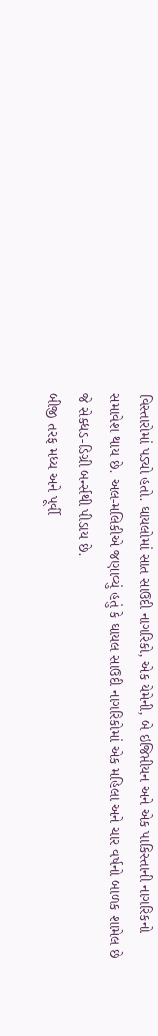વિસ્તારોમાં પડ્યો હતો. ઘાયલોમાં સાત સાઉદી નાગરિકો, એક યેમેની, બે ઇજિપ્તીયન અને એક પાકિસ્તાની નાગરિકનો સમાવેશ થાય છે. અલ-મલિકીએ જણાવ્યું હતું કે ઘાયલ સાઉદી નાગરિકોમાં એક મહિલા અને ચાર વર્ષનો બાળક શામેલ છે જે સેક્ધડ-ડિગ્રી બર્ન્સથી પીડાય છે.
બીજી તરફ મધ્ય અને પૂર્વી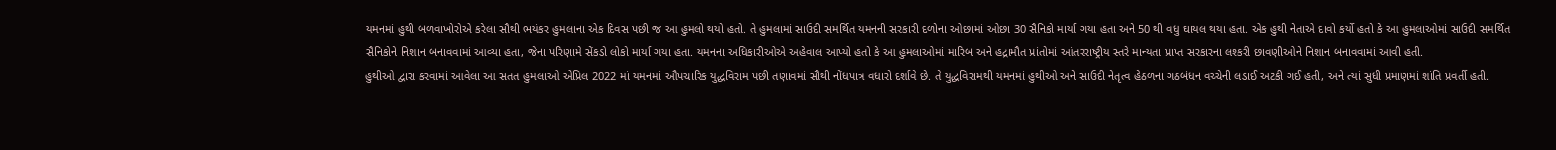યમનમાં હુથી બળવાખોરોએ કરેલા સૌથી ભયંકર હુમલાના એક દિવસ પછી જ આ હુમલો થયો હતો. તે હુમલામાં સાઉદી સમર્થિત યમનની સરકારી દળોના ઓછામાં ઓછા 30 સૈનિકો માર્યા ગયા હતા અને 50 થી વધુ ઘાયલ થયા હતા. એક હુથી નેતાએ દાવો કર્યો હતો કે આ હુમલાઓમાં સાઉદી સમર્થિત સૈનિકોને નિશાન બનાવવામાં આવ્યા હતા, જેના પરિણામે સેંકડો લોકો માર્યા ગયા હતા. યમનના અધિકારીઓએ અહેવાલ આપ્યો હતો કે આ હુમલાઓમાં મારિબ અને હદ્રામૌત પ્રાંતોમાં આંતરરાષ્ટ્રીય સ્તરે માન્યતા પ્રાપ્ત સરકારના લશ્કરી છાવણીઓને નિશાન બનાવવામાં આવી હતી.
હુથીઓ દ્વારા કરવામાં આવેલા આ સતત હુમલાઓ એપ્રિલ 2022 માં યમનમાં ઔપચારિક યુદ્ધવિરામ પછી તણાવમાં સૌથી નોંધપાત્ર વધારો દર્શાવે છે. તે યુદ્ધવિરામથી યમનમાં હુથીઓ અને સાઉદી નેતૃત્વ હેઠળના ગઠબંધન વચ્ચેની લડાઈ અટકી ગઈ હતી, અને ત્યાં સુધી પ્રમાણમાં શાંતિ પ્રવર્તી હતી.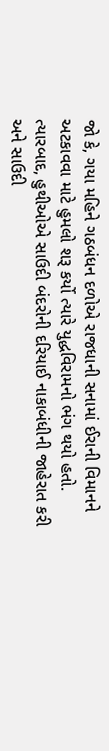જો કે, ગયા મહિને ગઠબંધન દળોએ રાજધાની સનામાં ઈરાની વિમાનને અટકાવવા માટે હુમલો શરૂ કર્યો ત્યારે યુદ્ધવિરામનો ભંગ થયો હતો. ત્યારબાદ, હુથીઓએ સાઉદી બંદરોની દરિયાઈ નાકાબંધીની જાહેરાત કરી અને સાઉદી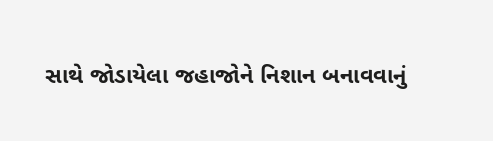સાથે જોડાયેલા જહાજોને નિશાન બનાવવાનું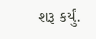શરૂ કર્યું.